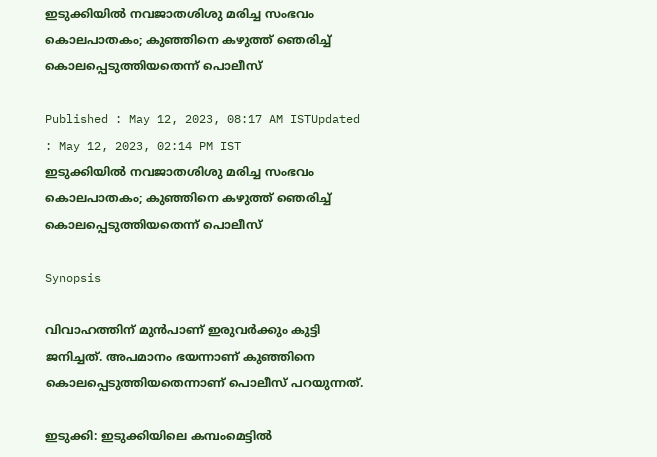ഇടുക്കിയിൽ നവജാതശിശു മരിച്ച സംഭവം കൊലപാതകം; കുഞ്ഞിനെ കഴുത്ത് ഞെരിച്ച് കൊലപ്പെടുത്തിയതെന്ന് പൊലീസ്

Published : May 12, 2023, 08:17 AM ISTUpdated : May 12, 2023, 02:14 PM IST
ഇടുക്കിയിൽ നവജാതശിശു മരിച്ച സംഭവം കൊലപാതകം; കുഞ്ഞിനെ കഴുത്ത് ഞെരിച്ച് കൊലപ്പെടുത്തിയതെന്ന് പൊലീസ്

Synopsis

വിവാഹത്തിന് മുൻപാണ് ഇരുവര്‍ക്കും കുട്ടി ജനിച്ചത്. അപമാനം ഭയന്നാണ് കുഞ്ഞിനെ കൊലപ്പെടുത്തിയതെന്നാണ് പൊലീസ് പറയുന്നത്.

ഇടുക്കി: ഇടുക്കിയിലെ കമ്പംമെട്ടിൽ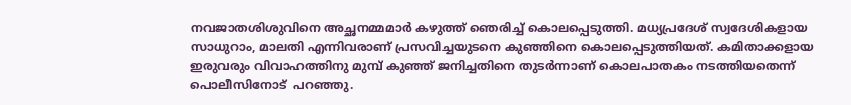നവജാതശിശുവിനെ അച്ഛനമ്മമാർ കഴുത്ത് ഞെരിച്ച് കൊലപ്പെടുത്തി. മധ്യപ്രദേശ് സ്വദേശികളായ സാധുറാം, മാലതി എന്നിവരാണ് പ്രസവിച്ചയുടനെ കുഞ്ഞിനെ കൊലപ്പെടുത്തിയത്. കമിതാക്കളായ ഇരുവരും വിവാഹത്തിനു മുമ്പ് കുഞ്ഞ് ജനിച്ചതിനെ തുടർന്നാണ് കൊലപാതകം നടത്തിയതെന്ന് പൊലീസിനോട്  പറഞ്ഞു.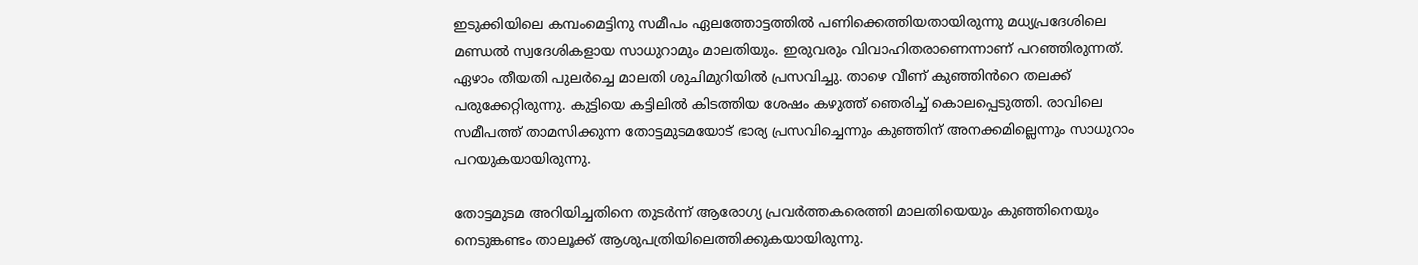ഇടുക്കിയിലെ കമ്പംമെട്ടിനു സമീപം ഏലത്തോട്ടത്തിൽ പണിക്കെത്തിയതായിരുന്നു മധ്യപ്രദേശിലെ മണ്ഡൽ സ്വദേശികളായ സാധുറാമും മാലതിയും. ഇരുവരും വിവാഹിതരാണെന്നാണ് പറഞ്ഞിരുന്നത്.  ഏഴാം തീയതി പുലർച്ചെ മാലതി ശുചിമുറിയിൽ പ്രസവിച്ചു. താഴെ വീണ് കുഞ്ഞിൻറെ തലക്ക് പരുക്കേറ്റിരുന്നു. കുട്ടിയെ കട്ടിലിൽ കിടത്തിയ ശേഷം കഴുത്ത് ഞെരിച്ച് കൊലപ്പെടുത്തി. രാവിലെ സമീപത്ത് താമസിക്കുന്ന തോട്ടമുടമയോട് ഭാര്യ പ്രസവിച്ചെന്നും കുഞ്ഞിന് അനക്കമില്ലെന്നും സാധുറാം പറയുകയായിരുന്നു.

തോട്ടമുടമ അറിയിച്ചതിനെ തുടർന്ന് ആരോഗ്യ പ്രവർത്തകരെത്തി മാലതിയെയും കുഞ്ഞിനെയും നെടുങ്കണ്ടം താലൂക്ക് ആശുപത്രിയിലെത്തിക്കുകയായിരുന്നു.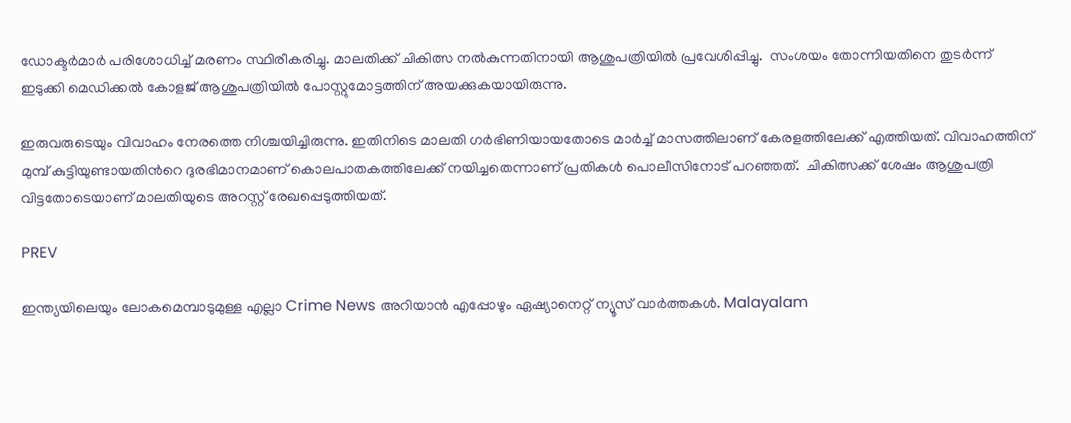ഡോക്ടർമാർ പരിശോധിച്ച് മരണം സ്ഥിരീകരിച്ചു. മാലതിക്ക് ചികിത്സ നൽകുന്നതിനായി ആശുപത്രിയിൽ പ്രവേശിപ്പിച്ചു.  സംശയം തോന്നിയതിനെ തുടർന്ന് ഇടുക്കി മെഡിക്കൽ കോളജ് ആശുപത്രിയിൽ പോസ്റ്റുമോ‍ട്ടത്തിന് അയക്കുകയായിരുന്നു.

ഇരുവരുടെയും വിവാഹം നേരത്തെ നിശ്ചയിച്ചിരുന്നു. ഇതിനിടെ മാലതി ഗർഭിണിയായതോടെ മാർച്ച് മാസത്തിലാണ് കേരളത്തിലേക്ക് എത്തിയത്. വിവാഹത്തിന് മുമ്പ് കുട്ടിയുണ്ടായതിൻറെ ദുരഭിമാനമാണ് കൊലപാതകത്തിലേക്ക് നയിച്ചതെന്നാണ് പ്രതികൾ പൊലീസിനോട് പറഞ്ഞത്.  ചികിത്സക്ക് ശേഷം ആശുപത്രി വിട്ടതോടെയാണ് മാലതിയുടെ അറസ്റ്റ് രേഖപ്പെടുത്തിയത്.

PREV

ഇന്ത്യയിലെയും ലോകമെമ്പാടുമുള്ള എല്ലാ Crime News അറിയാൻ എപ്പോഴും ഏഷ്യാനെറ്റ് ന്യൂസ് വാർത്തകൾ. Malayalam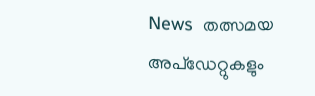News  തത്സമയ അപ്‌ഡേറ്റുകളും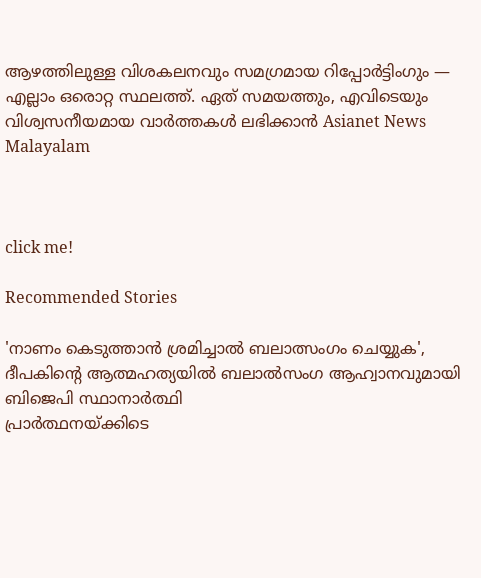ആഴത്തിലുള്ള വിശകലനവും സമഗ്രമായ റിപ്പോർട്ടിംഗും — എല്ലാം ഒരൊറ്റ സ്ഥലത്ത്. ഏത് സമയത്തും, എവിടെയും വിശ്വസനീയമായ വാർത്തകൾ ലഭിക്കാൻ Asianet News Malayalam



click me!

Recommended Stories

'നാണം കെടുത്താൻ ശ്രമിച്ചാൽ ബലാത്സംഗം ചെയ്യുക', ദീപകിന്റെ ആത്മഹത്യയിൽ ബലാല്‍സംഗ ആഹ്വാനവുമായി ബിജെപി സ്ഥാനാർത്ഥി
പ്രാർത്ഥനയ്ക്കിടെ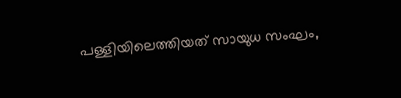പള്ളിയിലെത്തിയത് സായുധ സംഘം,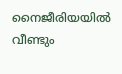നൈജീരിയയിൽ വീണ്ടും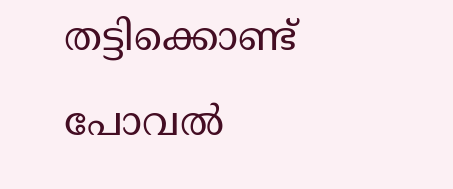തട്ടിക്കൊണ്ട് പോവൽ